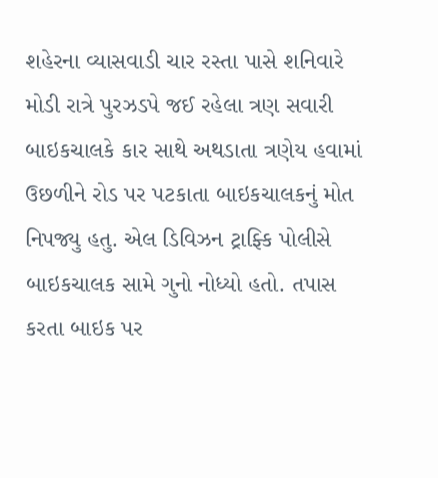શહેરના વ્યાસવાડી ચાર રસ્તા પાસે શનિવારે મોડી રાત્રે પુરઝડપે જઈ રહેલા ત્રણ સવારી બાઇકચાલકે કાર સાથે અથડાતા ત્રણેય હવામાં ઉછળીને રોડ પર પટકાતા બાઇકચાલકનું મોત નિપજ્યુ હતુ. એલ ડિવિઝન ટ્રાફ્કિ પોલીસે બાઇકચાલક સામે ગુનો નોધ્યો હતો. તપાસ કરતા બાઇક પર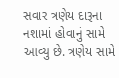સવાર ત્રણેય દારૂના નશામાં હોવાનું સામે આવ્યુ છે. ત્રણેય સામે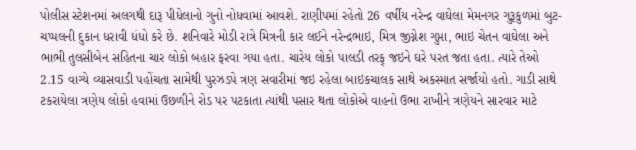પોલીસ સ્ટેશનમાં અલગથી દારૂ પીધેલાનો ગુનો નોધવામાં આવશે. રાણીપમાં રહેતો 26 વર્ષીય નરેન્દ્ર વાઘેલા મેમનગર ગુરૂકુળમાં બુટ-ચપ્પલની દુકાન ધરાવી ધંધો કરે છે. શનિવારે મોડી રાત્રે મિત્રની કાર લઈને નરેન્દ્રભાઇ, મિત્ર જીગ્નેશ ગુપ્તા, ભાઇ ચેતન વાઘેલા અને ભાભી તુલસીબેન સહિતના ચાર લોકો બહાર ફરવા ગયા હતા. ચારેય લોકો પાલડી તરફ્ જઇને ઘરે પરત જતા હતા. ત્યારે તેઓ 2.15 વાગ્યે વ્યાસવાડી પહોંચતા સામેથી પુરઝડપે ત્રણ સવારીમાં જઇ રહેલા બાઇકચાલક સાથે અકસ્માત સર્જાયો હતો. ગાડી સાથે ટકરાયેલા ત્રણેય લોકો હવામાં ઉછળીને રોડ પર પટકાતા ત્યાંથી પસાર થતા લોકોએ વાહનો ઉભા રાખીને ત્રણેયને સારવાર માટે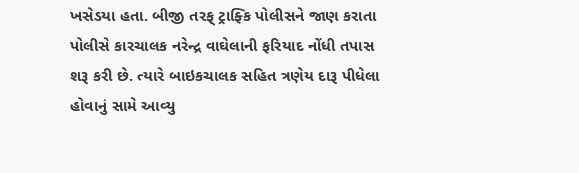ખસેડયા હતા. બીજી તરફ્ ટ્રાફ્કિ પોલીસને જાણ કરાતા પોલીસે કારચાલક નરેન્દ્ર વાઘેલાની ફરિયાદ નોંધી તપાસ શરૂ કરી છે. ત્યારે બાઇકચાલક સહિત ત્રણેય દારૂ પીધેલા હોવાનું સામે આવ્યુ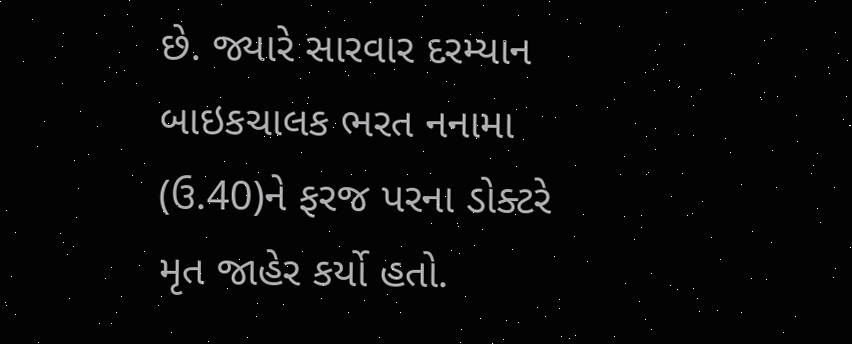છે. જ્યારે સારવાર દરમ્યાન બાઇકચાલક ભરત નનામા (ઉ.40)ને ફરજ પરના ડોક્ટરે મૃત જાહેર કર્યો હતો.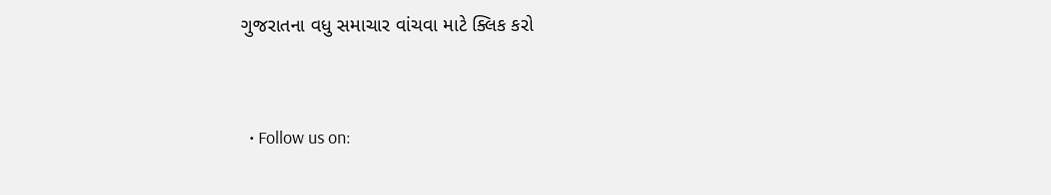ગુજરાતના વધુ સમાચાર વાંચવા માટે ક્લિક કરો


  • Follow us on: